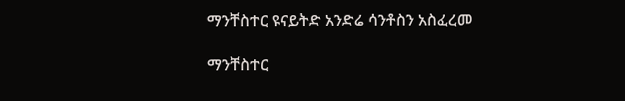ማንቸስተር ዩናይትድ አንድሬ ሳንቶስን አስፈረመ

ማንቸስተር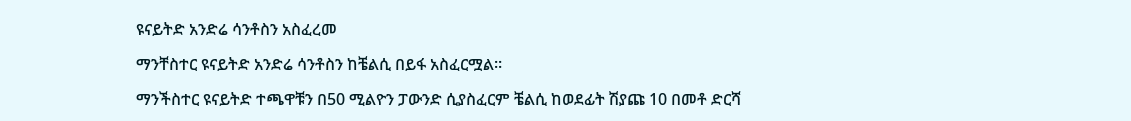ዩናይትድ አንድሬ ሳንቶስን አስፈረመ

ማንቸስተር ዩናይትድ አንድሬ ሳንቶስን ከቼልሲ በይፋ አስፈርሟል።

ማንችስተር ዩናይትድ ተጫዋቹን በ50 ሚልዮን ፓውንድ ሲያስፈርም ቼልሲ ከወደፊት ሽያጩ 10 በመቶ ድርሻ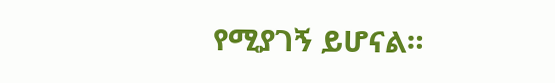የሚያገኝ ይሆናል።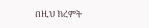በዚህ ክረምት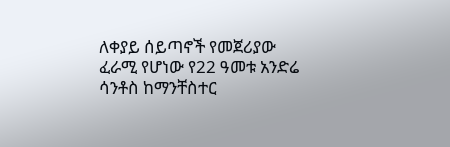ለቀያይ ሰይጣኖች የመጀሪያው ፈራሚ የሆነው የ22 ዓመቱ አንድሬ ሳንቶስ ከማንቸስተር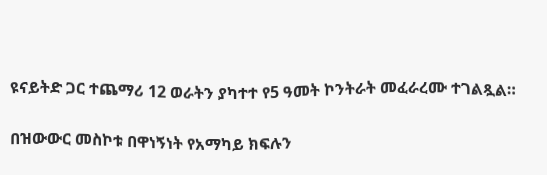ዩናይትድ ጋር ተጨማሪ 12 ወራትን ያካተተ የ5 ዓመት ኮንትራት መፈራረሙ ተገልጿል።

በዝውውር መስኮቱ በዋነኝነት የአማካይ ክፍሉን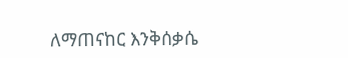ለማጠናከር እንቅሰቃሴ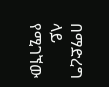በማድረግ ላይ የሚገኘው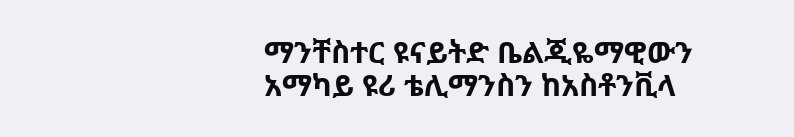ማንቸስተር ዩናይትድ ቤልጂዬማዊውን አማካይ ዩሪ ቴሊማንስን ከአስቶንቪላ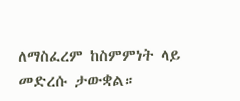ለማስፈረም ከስምምነት ላይ መድረሱ ታውቋል።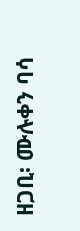ዘጋቢ፡ ሙሉቀን ባሳ